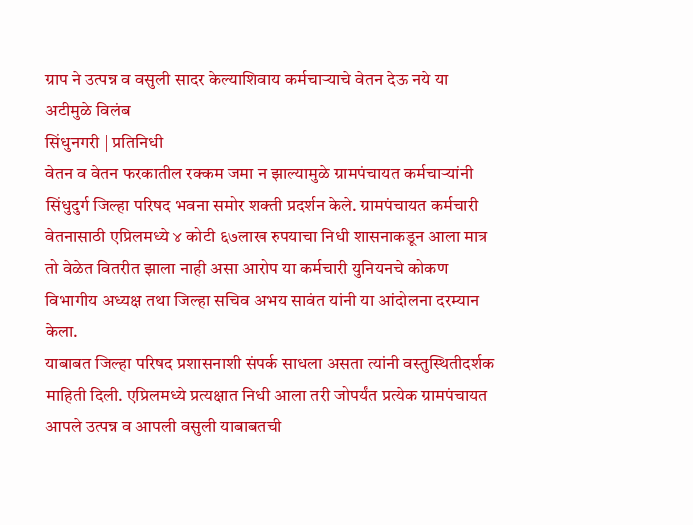ग्राप ने उत्पन्न व वसुली सादर केल्याशिवाय कर्मचाऱ्याचे वेतन देऊ नये या अटीमुळे विलंब
सिंधुनगरी | प्रतिनिधी
वेतन व वेतन फरकातील रक्कम जमा न झाल्यामुळे ग्रामपंचायत कर्मचाऱ्यांनी सिंधुदुर्ग जिल्हा परिषद भवना समोर शक्ती प्रदर्शन केले. ग्रामपंचायत कर्मचारी वेतनासाठी एप्रिलमध्ये ४ कोटी ६७लाख रुपयाचा निधी शासनाकडून आला मात्र तो वेळेत वितरीत झाला नाही असा आरोप या कर्मचारी युनियनचे कोकण विभागीय अध्यक्ष तथा जिल्हा सचिव अभय सावंत यांनी या आंदोलना दरम्यान केला.
याबाबत जिल्हा परिषद प्रशासनाशी संपर्क साधला असता त्यांनी वस्तुस्थितीदर्शक माहिती दिली. एप्रिलमध्ये प्रत्यक्षात निधी आला तरी जोपर्यंत प्रत्येक ग्रामपंचायत आपले उत्पन्न व आपली वसुली याबाबतची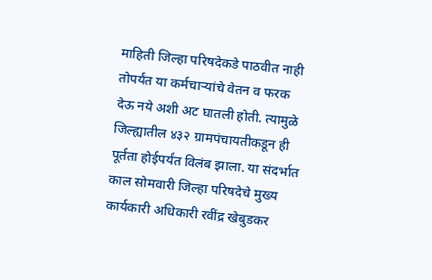माहिती जिल्हा परिषदेकडे पाठवीत नाही तोपर्यंत या कर्मचाऱ्यांचे वेतन व फरक देऊ नये अशी अट घातली होती. त्यामुळे जिल्ह्यातील ४३२ ग्रामपंचायतीकडून ही पूर्तता होईपर्यंत विलंब झाला. या संदर्भात काल सोमवारी जिल्हा परिषदेचे मुख्य कार्यकारी अधिकारी रवींद्र खेबुडकर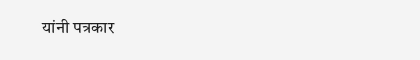यांनी पत्रकार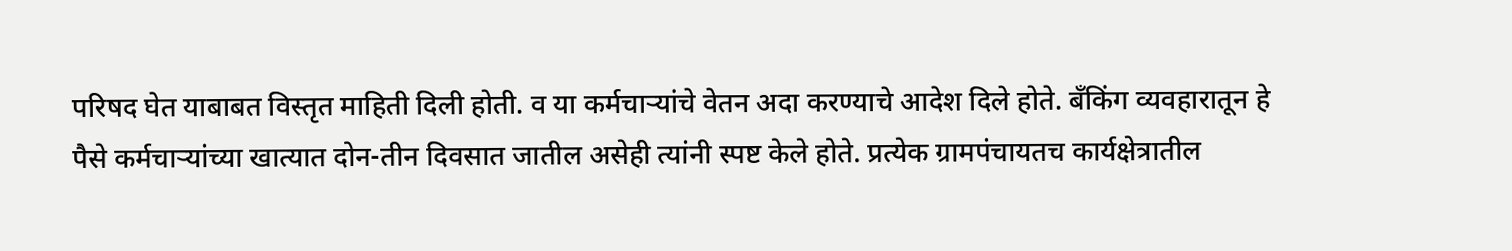परिषद घेत याबाबत विस्तृत माहिती दिली होती. व या कर्मचाऱ्यांचे वेतन अदा करण्याचे आदेश दिले होते. बँकिंग व्यवहारातून हे पैसे कर्मचाऱ्यांच्या खात्यात दोन-तीन दिवसात जातील असेही त्यांनी स्पष्ट केले होते. प्रत्येक ग्रामपंचायतच कार्यक्षेत्रातील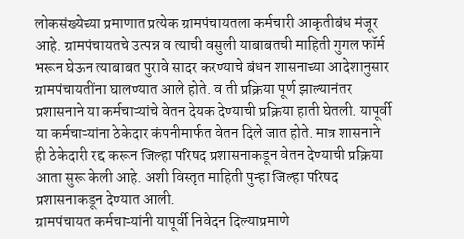लोकसंख्येच्या प्रमाणात प्रत्येक ग्रामपंचायतला कर्मचारी आकृतीबंध मंजूर आहे. ग्रामपंचायतचे उत्पन्न व त्याची वसुली याबाबतची माहिती गुगल फॉर्म भरून घेऊन त्याबाबत पुरावे सादर करण्याचे बंधन शासनाच्या आदेशानुसार ग्रामपंचायतींना घालण्यात आले होते. व ती प्रक्रिया पूर्ण झाल्यानंतर प्रशासनाने या कर्मचाऱ्यांचे वेतन देयक देण्याची प्रक्रिया हाती घेतली. यापूर्वी या कर्मचाऱ्यांना ठेकेदार कंपनीमार्फत वेतन दिले जात होते. मात्र शासनाने ही ठेकेदारी रद्द करून जिल्हा परिषद प्रशासनाकडून वेतन देण्याची प्रक्रिया आता सुरू केली आहे. अशी विस्तृत माहिती पुन्हा जिल्हा परिषद प्रशासनाकडून देण्यात आली.
ग्रामपंचायत कर्मचाऱ्यांनी यापूर्वी निवेदन दिल्याप्रमाणे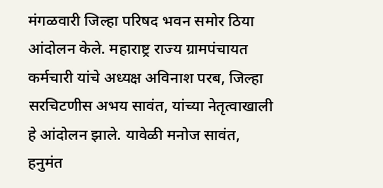मंगळवारी जिल्हा परिषद भवन समोर ठिया आंदोलन केले. महाराष्ट्र राज्य ग्रामपंचायत कर्मचारी यांचे अध्यक्ष अविनाश परब, जिल्हा सरचिटणीस अभय सावंत, यांच्या नेतृत्वाखाली हे आंदोलन झाले. यावेळी मनोज सावंत, हनुमंत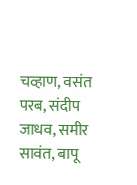चव्हाण, वसंत परब, संदीप जाधव, समीर सावंत, बापू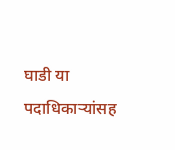घाडी या पदाधिकाऱ्यांसह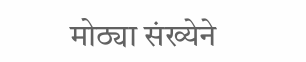मोठ्या संख्येने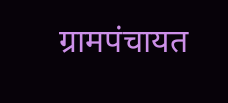ग्रामपंचायत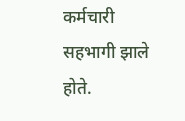कर्मचारी सहभागी झाले होते.